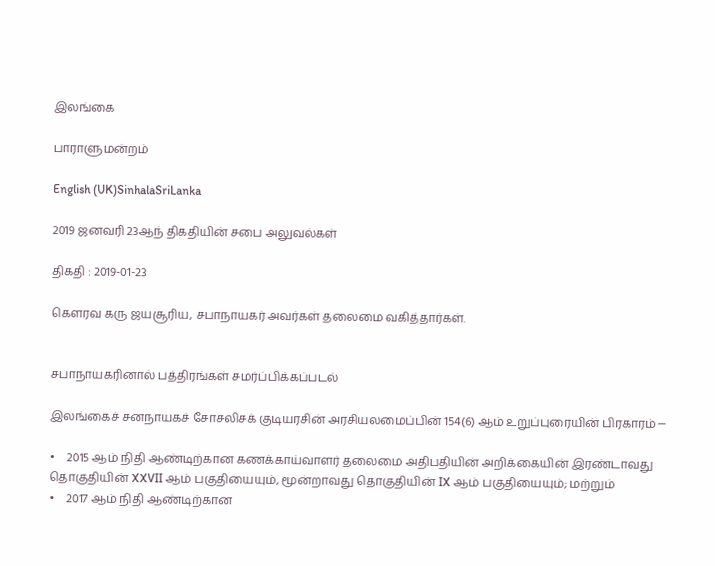இலங்கை

பாராளுமன்றம்

English (UK)SinhalaSriLanka

2019 ஜனவரி 23ஆந் திகதியின் சபை அலுவல்கள்

திகதி : 2019-01-23

கௌரவ கரு ஜயசூரிய, சபாநாயகர் அவர்கள் தலைமை வகித்தார்கள்.


சபாநாயகரினால் பத்திரங்கள் சமர்ப்பிக்கப்படல்

இலங்கைச் சனநாயகச் சோசலிசக் குடியரசின் அரசியலமைப்பின் 154(6) ஆம் உறுப்புரையின் பிரகாரம் ─

•    2015 ஆம் நிதி ஆண்டிற்கான கணக்காய்வாளர் தலைமை அதிபதியின் அறிக்கையின் இரண்டாவது தொகுதியின் XXVII ஆம் பகுதியையும், மூன்றாவது தொகுதியின் IX ஆம் பகுதியையும்; மற்றும்
•    2017 ஆம் நிதி ஆண்டிற்கான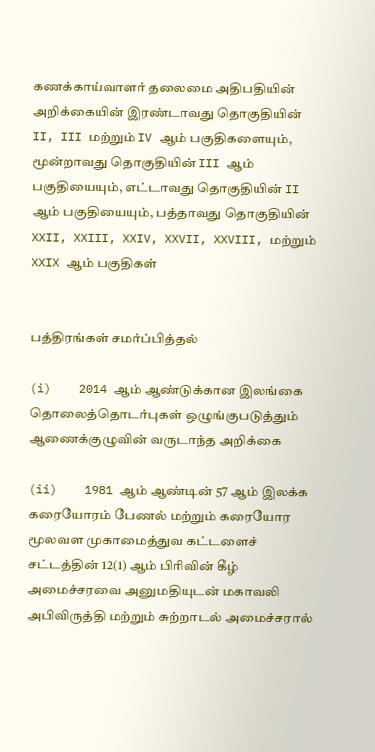கணக்காய்வாளர் தலைமை அதிபதியின் அறிக்கையின் இரண்டாவது தொகுதியின் II, III மற்றும் IV ஆம் பகுதிகளையும், மூன்றாவது தொகுதியின் III ஆம் பகுதியையும், எட்டாவது தொகுதியின் II ஆம் பகுதியையும், பத்தாவது தொகுதியின் XXII, XXIII, XXIV, XXVII, XXVIII, மற்றும் XXIX ஆம் பகுதிகள்


பத்திரங்கள் சமர்ப்பித்தல்

(i)    2014 ஆம் ஆண்டுக்கான இலங்கை தொலைத்தொடர்புகள் ஒழுங்குபடுத்தும் ஆணைக்குழுவின் வருடாந்த அறிக்கை

(ii)    1981 ஆம் ஆண்டின் 57 ஆம் இலக்க கரையோரம் பேணல் மற்றும் கரையோர மூலவள முகாமைத்துவ கட்டளைச் சட்டத்தின் 12(1) ஆம் பிரிவின் கீழ் அமைச்சரவை அனுமதியுடன் மகாவலி அபிவிருத்தி மற்றும் சுற்றாடல் அமைச்சரால்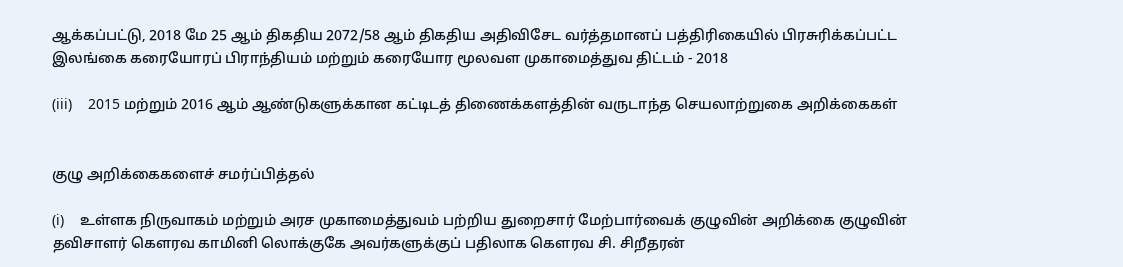ஆக்கப்பட்டு, 2018 மே 25 ஆம் திகதிய 2072/58 ஆம் திகதிய அதிவிசேட வர்த்தமானப் பத்திரிகையில் பிரசுரிக்கப்பட்ட இலங்கை கரையோரப் பிராந்தியம் மற்றும் கரையோர மூலவள முகாமைத்துவ திட்டம் - 2018

(iii)    2015 மற்றும் 2016 ஆம் ஆண்டுகளுக்கான கட்டிடத் திணைக்களத்தின் வருடாந்த செயலாற்றுகை அறிக்கைகள்


குழு அறிக்கைகளைச் சமர்ப்பித்தல்

(i)    உள்ளக நிருவாகம் மற்றும் அரச முகாமைத்துவம் பற்றிய துறைசார் மேற்பார்வைக் குழுவின் அறிக்கை குழுவின் தவிசாளர் கௌரவ காமினி லொக்குகே அவர்களுக்குப் பதிலாக கௌரவ சி. சிறீதரன்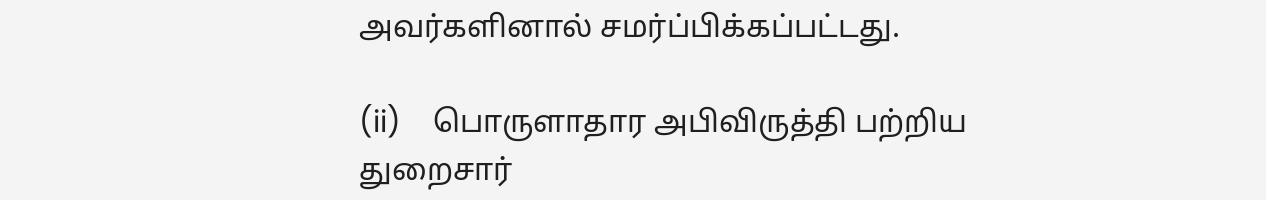அவர்களினால் சமர்ப்பிக்கப்பட்டது.

(ii)    பொருளாதார அபிவிருத்தி பற்றிய துறைசார்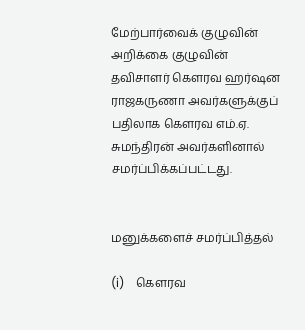மேற்பார்வைக் குழுவின் அறிக்கை குழுவின் தவிசாளர் கௌரவ ஹர்ஷன ராஜகருணா அவர்களுக்குப் பதிலாக கௌரவ எம்.ஏ. சுமந்திரன் அவர்களினால் சமர்ப்பிக்கப்பட்டது.


மனுக்களைச் சமர்ப்பித்தல்

(i)    கௌரவ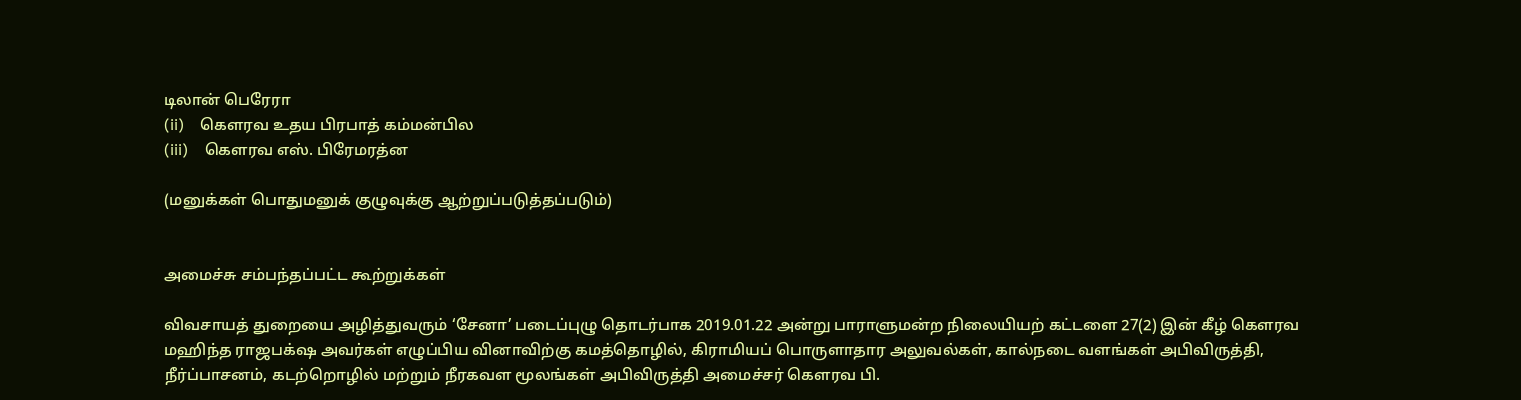டிலான் பெரேரா
(ii)    கௌரவ உதய பிரபாத் கம்மன்பில
(iii)    கௌரவ எஸ். பிரேமரத்ன

(மனுக்கள் பொதுமனுக் குழுவுக்கு ஆற்றுப்படுத்தப்படும்)


அமைச்சு சம்பந்தப்பட்ட கூற்றுக்கள்

விவசாயத் துறையை அழித்துவரும் ‘சேனா’ படைப்புழு தொடர்பாக 2019.01.22 அன்று பாராளுமன்ற நிலையியற் கட்டளை 27(2) இன் கீழ் கௌரவ மஹிந்த ராஜபக்‌ஷ அவர்கள் எழுப்பிய வினாவிற்கு கமத்தொழில், கிராமியப் பொருளாதார அலுவல்கள், கால்நடை வளங்கள் அபிவிருத்தி, நீர்ப்பாசனம், கடற்றொழில் மற்றும் நீரகவள மூலங்கள் அபிவிருத்தி அமைச்சர் கௌரவ பி.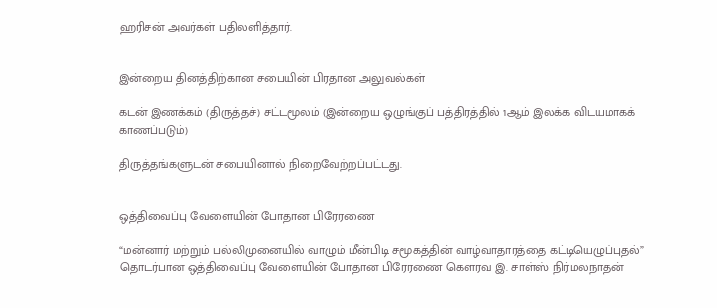ஹரிசன் அவர்கள் பதிலளித்தார்.


இன்றைய தினத்திற்கான சபையின் பிரதான அலுவல்கள்

கடன் இணக்கம் (திருத்தச்) சட்டமூலம் (இன்றைய ஒழுங்குப் பத்திரத்தில் 1ஆம் இலக்க விடயமாகக் காணப்படும்)

திருத்தங்களுடன் சபையினால் நிறைவேற்றப்பட்டது.


ஒத்திவைப்பு வேளையின் போதான பிரேரணை

“மன்னார் மற்றும் பல்லிமுனையில் வாழும் மீன்பிடி சமூகத்தின் வாழ்வாதாரத்தை கட்டியெழுப்புதல்” தொடர்பான ஒத்திவைப்பு வேளையின் போதான பிரேரணை கௌரவ இ. சாள்ஸ் நிர்மலநாதன்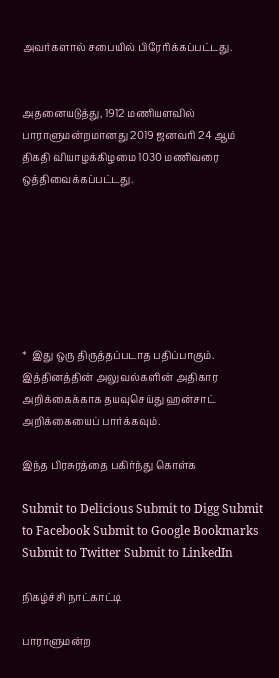அவர்களால் சபையில் பிரேரிக்கப்பட்டது.


அதனையடுத்து, 1912 மணியளவில் பாராளுமன்றமானது 2019 ஜனவரி 24 ஆம் திகதி வியாழக்கிழமை 1030 மணிவரை ஒத்திவைக்கப்பட்டது.







*  இது ஒரு திருத்தப்படாத பதிப்பாகும். இத்தினத்தின் அலுவல்களின் அதிகார அறிக்கைக்காக தயவுசெய்து ஹன்சாட் அறிக்கையைப் பார்க்கவும்.

இந்த பிரசுரத்தை பகிர்ந்து கொள்க

Submit to Delicious Submit to Digg Submit to Facebook Submit to Google Bookmarks Submit to Twitter Submit to LinkedIn

நிகழ்ச்சி நாட்காட்டி

பாராளுமன்ற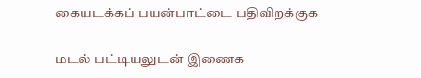கையடக்கப் பயன்பாட்டை பதிவிறக்குக

மடல் பட்டியலுடன் இணைக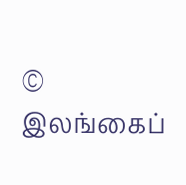© இலங்கைப்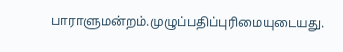பாராளுமன்றம்.முழுப்பதிப்புரிமையுடையது.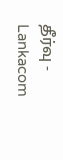தீர்வு - Lankacom